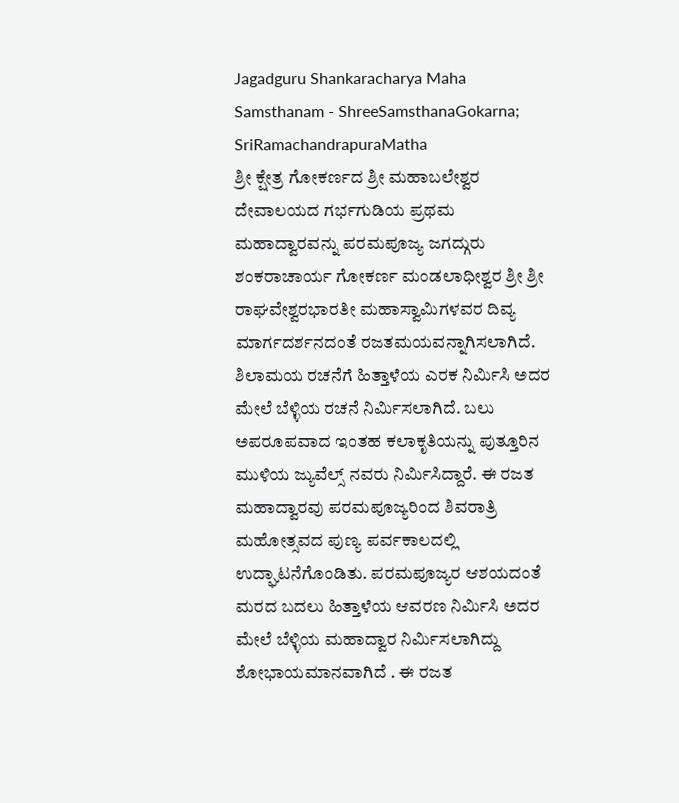Jagadguru Shankaracharya Maha Samsthanam - ShreeSamsthanaGokarna; SriRamachandrapuraMatha
ಶ್ರೀ ಕ್ಷೇತ್ರ ಗೋಕರ್ಣದ ಶ್ರೀ ಮಹಾಬಲೇಶ್ವರ ದೇವಾಲಯದ ಗರ್ಭಗುಡಿಯ ಪ್ರಥಮ ಮಹಾದ್ವಾರವನ್ನು ಪರಮಪೂಜ್ಯ ಜಗದ್ಗುರು ಶಂಕರಾಚಾರ್ಯ ಗೋಕರ್ಣ ಮಂಡಲಾಧೀಶ್ವರ ಶ್ರೀ ಶ್ರೀ ರಾಘವೇಶ್ವರಭಾರತೀ ಮಹಾಸ್ವಾಮಿಗಳವರ ದಿವ್ಯ ಮಾರ್ಗದರ್ಶನದಂತೆ ರಜತಮಯವನ್ನಾಗಿಸಲಾಗಿದೆ. ಶಿಲಾಮಯ ರಚನೆಗೆ ಹಿತ್ತಾಳೆಯ ಎರಕ ನಿರ್ಮಿಸಿ ಅದರ ಮೇಲೆ ಬೆಳ್ಳಿಯ ರಚನೆ ನಿರ್ಮಿಸಲಾಗಿದೆ. ಬಲು ಅಪರೂಪವಾದ ಇಂತಹ ಕಲಾಕೃತಿಯನ್ನು ಪುತ್ತೂರಿನ ಮುಳಿಯ ಜ್ಯುವೆಲ್ಸ್ ನವರು ನಿರ್ಮಿಸಿದ್ದಾರೆ. ಈ ರಜತ ಮಹಾದ್ವಾರವು ಪರಮಪೂಜ್ಯರಿಂದ ಶಿವರಾತ್ರಿ ಮಹೋತ್ಸವದ ಪುಣ್ಯ ಪರ್ವಕಾಲದಲ್ಲಿ ಉದ್ಘಾಟನೆಗೊಂಡಿತು. ಪರಮಪೂಜ್ಯರ ಆಶಯದಂತೆ ಮರದ ಬದಲು ಹಿತ್ತಾಳೆಯ ಆವರಣ ನಿರ್ಮಿಸಿ ಅದರ ಮೇಲೆ ಬೆಳ್ಳಿಯ ಮಹಾದ್ವಾರ ನಿರ್ಮಿಸಲಾಗಿದ್ದು ಶೋಭಾಯಮಾನವಾಗಿದೆ . ಈ ರಜತ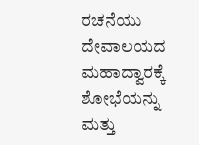ರಚನೆಯು ದೇವಾಲಯದ ಮಹಾದ್ವಾರಕ್ಕೆ ಶೋಭೆಯನ್ನು ಮತ್ತು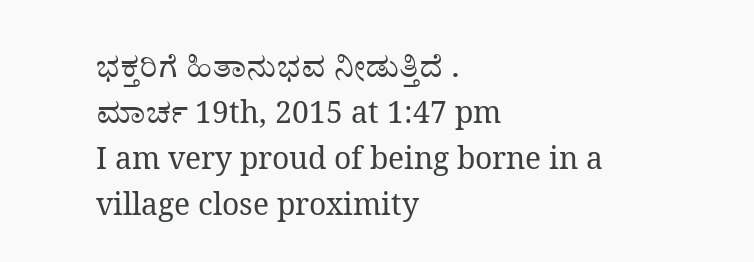ಭಕ್ತರಿಗೆ ಹಿತಾನುಭವ ನೀಡುತ್ತಿದೆ .
ಮಾರ್ಚ 19th, 2015 at 1:47 pm
I am very proud of being borne in a village close proximity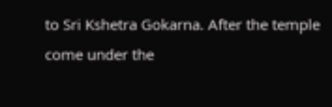to Sri Kshetra Gokarna. After the temple come under the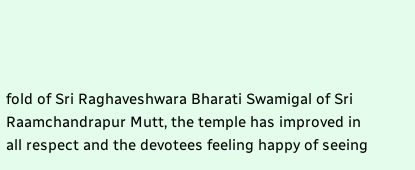fold of Sri Raghaveshwara Bharati Swamigal of Sri Raamchandrapur Mutt, the temple has improved in all respect and the devotees feeling happy of seeing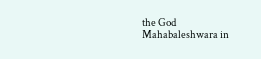the God Mahabaleshwara in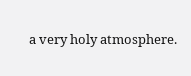a very holy atmosphere.